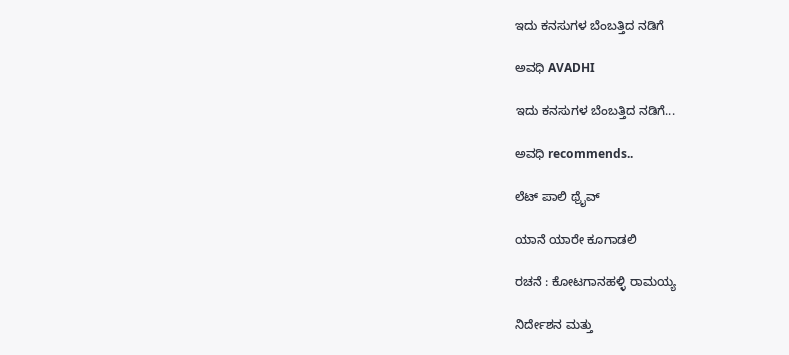ಇದು ಕನಸುಗಳ ಬೆಂಬತ್ತಿದ ನಡಿಗೆ‍

ಅವಧಿ AVADHI

ಇದು ಕನಸುಗಳ ಬೆಂಬತ್ತಿದ ನಡಿಗೆ...

ಅವಧಿ recommends..

ಲೆಟ್ ಪಾಲಿ ಥ್ರೈವ್

ಯಾನೆ ಯಾರೇ ಕೂಗಾಡಲಿ

ರಚನೆ : ಕೋಟಗಾನಹಳ್ಳಿ ರಾಮಯ್ಯ

ನಿರ್ದೇಶನ ಮತ್ತು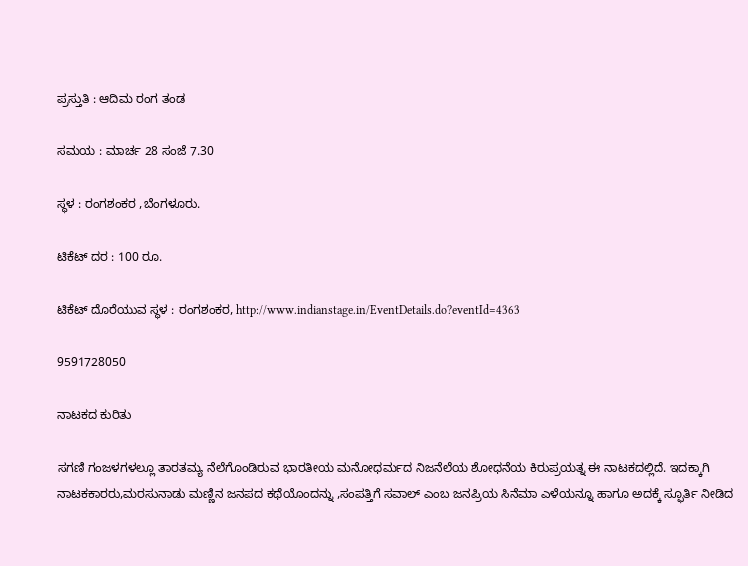ಪ್ರಸ್ತುತಿ : ಆದಿಮ ರಂಗ ತಂಡ

ಸಮಯ : ಮಾರ್ಚ 28 ಸಂಜೆ 7.30

ಸ್ಥಳ : ರಂಗಶಂಕರ ,ಬೆಂಗಳೂರು.

ಟಿಕೆಟ್ ದರ : 100 ರೂ.

ಟಿಕೆಟ್ ದೊರೆಯುವ ಸ್ಥಳ : ರಂಗಶಂಕರ, http://www.indianstage.in/EventDetails.do?eventId=4363

9591728050

ನಾಟಕದ ಕುರಿತು

ಸಗಣಿ ಗಂಜಳಗಳಲ್ಲೂ ತಾರತಮ್ಯ ನೆಲೆಗೊಂಡಿರುವ ಭಾರತೀಯ ಮನೋಧರ್ಮದ ನಿಜನೆಲೆಯ ಶೋಧನೆಯ ಕಿರುಪ್ರಯತ್ನ ಈ ನಾಟಕದಲ್ಲಿದೆ. ಇದಕ್ಕಾಗಿ ನಾಟಕಕಾರರು,ಮರಸುನಾಡು ಮಣ್ಣಿನ ಜನಪದ ಕಥೆಯೊಂದನ್ನು ,ಸಂಪತ್ತಿಗೆ ಸವಾಲ್ ಎಂಬ ಜನಪ್ರಿಯ ಸಿನೆಮಾ ಎಳೆಯನ್ನೂ ಹಾಗೂ ಅದಕ್ಕೆ ಸ್ಫೂರ್ತಿ ನೀಡಿದ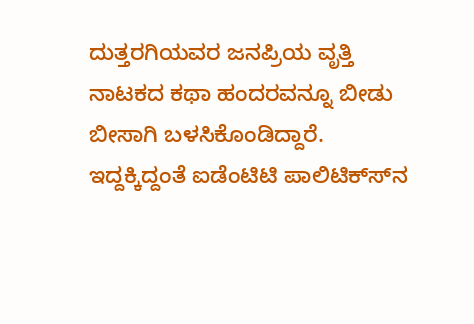ದುತ್ತರಗಿಯವರ ಜನಪ್ರಿಯ ವೃತ್ತಿ ನಾಟಕದ ಕಥಾ ಹಂದರವನ್ನೂ ಬೀಡು ಬೀಸಾಗಿ ಬಳಸಿಕೊಂಡಿದ್ದಾರೆ. ಇದ್ದಕ್ಕಿದ್ದಂತೆ ಐಡೆಂಟಿಟಿ ಪಾಲಿಟಿಕ್ಸ್‍ನ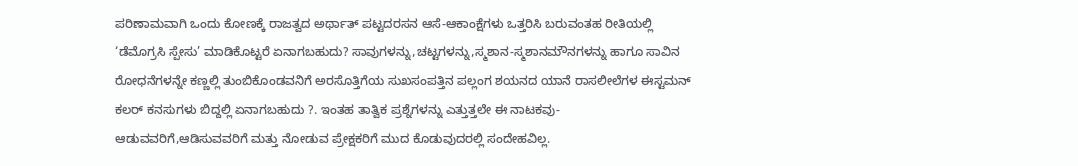ಪರಿಣಾಮವಾಗಿ ಒಂದು ಕೋಣಕ್ಕೆ ರಾಜತ್ವದ ಅರ್ಥಾತ್ ಪಟ್ಟದರಸನ ಆಸೆ-ಆಕಾಂಕ್ಷೆಗಳು ಒತ್ತರಿಸಿ ಬರುವಂತಹ ರೀತಿಯಲ್ಲಿ ‘ಡೆಮೊಗ್ರಸಿ ಸ್ಪೇಸು’ ಮಾಡಿಕೊಟ್ಟರೆ ಏನಾಗಬಹುದು? ಸಾವುಗಳನ್ನು,ಚಟ್ಟಗಳನ್ನು,ಸ್ಮಶಾನ-ಸ್ಮಶಾನಮೌನಗಳನ್ನು ಹಾಗೂ ಸಾವಿನ ರೋಧನೆಗಳನ್ನೇ ಕಣ್ಣಲ್ಲಿ ತುಂಬಿಕೊಂಡವನಿಗೆ ಅರಸೊತ್ತಿಗೆಯ ಸುಖಸಂಪತ್ತಿನ ಪಲ್ಲಂಗ ಶಯನದ ಯಾನೆ ರಾಸಲೀಲೆಗಳ ಈಸ್ಟಮನ್ ಕಲರ್ ಕನಸುಗಳು ಬಿದ್ದಲ್ಲಿ ಏನಾಗಬಹುದು ?. ಇಂತಹ ತಾತ್ವಿಕ ಪ್ರಶ್ನೆಗಳನ್ನು ಎತ್ತುತ್ತಲೇ ಈ ನಾಟಕವು- ಆಡುವವರಿಗೆ,ಆಡಿಸುವವರಿಗೆ ಮತ್ತು ನೋಡುವ ಪ್ರೇಕ್ಷಕರಿಗೆ ಮುದ ಕೊಡುವುದರಲ್ಲಿ ಸಂದೇಹವಿಲ್ಲ.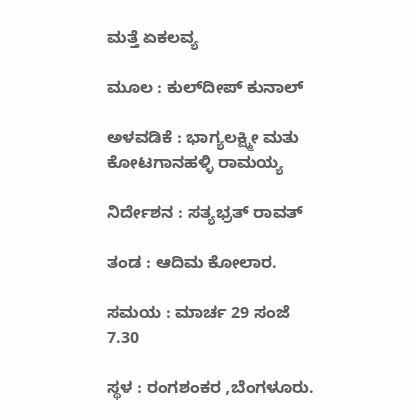ಮತ್ತೆ ಏಕಲವ್ಯ

ಮೂಲ : ಕುಲ್‍ದೀಪ್ ಕುನಾಲ್

ಅಳವಡಿಕೆ : ಭಾಗ್ಯಲಕ್ಷ್ಮೀ ಮತು ಕೋಟಗಾನಹಳ್ಳಿ ರಾಮಯ್ಯ

ನಿರ್ದೇಶನ : ಸತ್ಯಭ್ರತ್ ರಾವತ್

ತಂಡ : ಆದಿಮ ಕೋಲಾರ.

ಸಮಯ : ಮಾರ್ಚ 29 ಸಂಜೆ 7.30

ಸ್ಥಳ : ರಂಗಶಂಕರ ,ಬೆಂಗಳೂರು.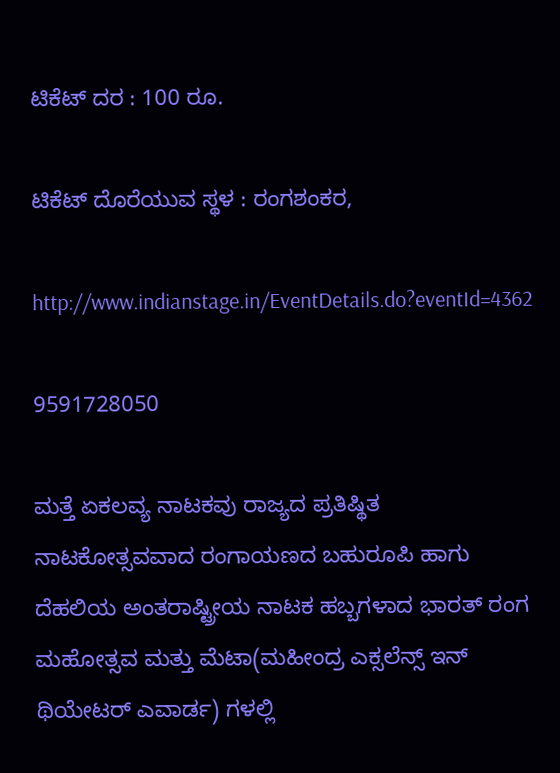ಟಿಕೆಟ್ ದರ : 100 ರೂ.

ಟಿಕೆಟ್ ದೊರೆಯುವ ಸ್ಥಳ : ರಂಗಶಂಕರ,

http://www.indianstage.in/EventDetails.do?eventId=4362

9591728050

ಮತ್ತೆ ಏಕಲವ್ಯ ನಾಟಕವು ರಾಜ್ಯದ ಪ್ರತಿಷ್ಥಿತ ನಾಟಕೋತ್ಸವವಾದ ರಂಗಾಯಣದ ಬಹುರೂಪಿ ಹಾಗು ದೆಹಲಿಯ ಅಂತರಾಷ್ಟ್ರೀಯ ನಾಟಕ ಹಬ್ಬಗಳಾದ ಭಾರತ್ ರಂಗ ಮಹೋತ್ಸವ ಮತ್ತು ಮೆಟಾ(ಮಹೀಂದ್ರ ಎಕ್ಸಲೆನ್ಸ್ ಇನ್ ಥಿಯೇಟರ್ ಎವಾರ್ಡ) ಗಳಲ್ಲಿ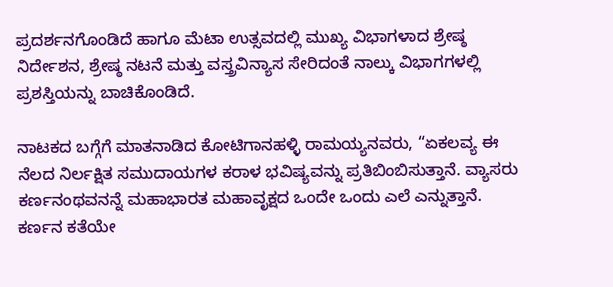ಪ್ರದರ್ಶನಗೊಂಡಿದೆ ಹಾಗೂ ಮೆಟಾ ಉತ್ಸವದಲ್ಲಿ ಮುಖ್ಯ ವಿಭಾಗಳಾದ ಶ್ರೇಷ್ಠ ನಿರ್ದೇಶನ, ಶ್ರೇಷ್ಠ ನಟನೆ ಮತ್ತು ವಸ್ತ್ರವಿನ್ಯಾಸ ಸೇರಿದಂತೆ ನಾಲ್ಕು ವಿಭಾಗಗಳಲ್ಲಿ ಪ್ರಶಸ್ತಿಯನ್ನು ಬಾಚಿಕೊಂಡಿದೆ.

ನಾಟಕದ ಬಗ್ಗೆಗೆ ಮಾತನಾಡಿದ ಕೋಟಿಗಾನಹಳ್ಳಿ ರಾಮಯ್ಯನವರು, “ಏಕಲವ್ಯ ಈ ನೆಲದ ನಿರ್ಲಕ್ಷಿತ ಸಮುದಾಯಗಳ ಕರಾಳ ಭವಿಷ್ಯವನ್ನು ಪ್ರತಿಬಿಂಬಿಸುತ್ತಾನೆ. ವ್ಯಾಸರು ಕರ್ಣನಂಥವನನ್ನೆ ಮಹಾಭಾರತ ಮಹಾವೃಕ್ಷದ ಒಂದೇ ಒಂದು ಎಲೆ ಎನ್ನುತ್ತಾನೆ. ಕರ್ಣನ ಕತೆಯೇ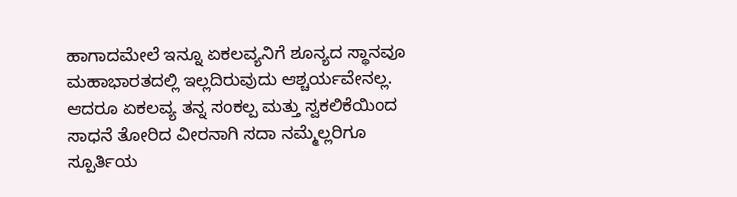ಹಾಗಾದಮೇಲೆ ಇನ್ನೂ ಏಕಲವ್ಯನಿಗೆ ಶೂನ್ಯದ ಸ್ಥಾನವೂ ಮಹಾಭಾರತದಲ್ಲಿ ಇಲ್ಲದಿರುವುದು ಆಶ್ಚರ್ಯವೇನಲ್ಲ. ಆದರೂ ಏಕಲವ್ಯ ತನ್ನ ಸಂಕಲ್ಪ ಮತ್ತು ಸ್ವಕಲಿಕೆಯಿಂದ ಸಾಧನೆ ತೋರಿದ ವೀರನಾಗಿ ಸದಾ ನಮ್ಮೆಲ್ಲರಿಗೂ ಸ್ಪೂರ್ತಿಯ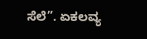ಸೆಲೆ”. ಏಕಲವ್ಯ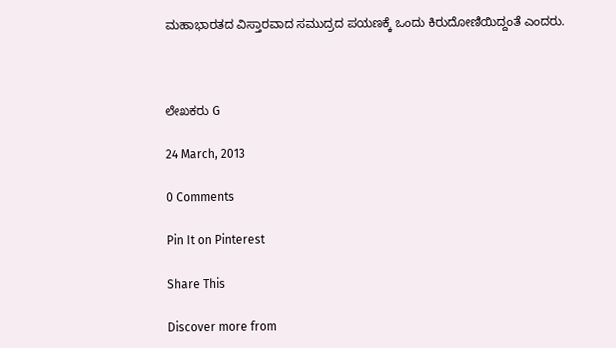ಮಹಾಭಾರತದ ವಿಸ್ತಾರವಾದ ಸಮುದ್ರದ ಪಯಣಕ್ಕೆ ಒಂದು ಕಿರುದೋಣಿಯಿದ್ದಂತೆ ಎಂದರು.



ಲೇಖಕರು G

24 March, 2013

0 Comments

Pin It on Pinterest

Share This

Discover more from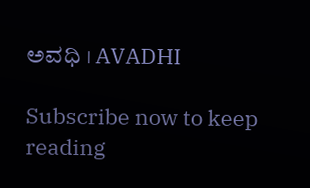ಅವಧಿ । AVADHI

Subscribe now to keep reading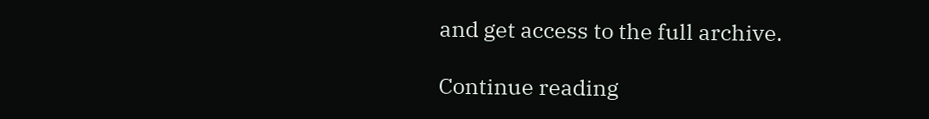and get access to the full archive.

Continue reading